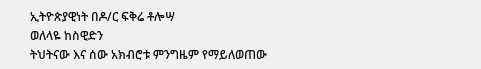ኢትዮጵያዊነት በዶ/ር ፍቅሬ ቶሎሣ
ወለላዬ ከስዊድን
ትህትናው እና ሰው አክብሮቱ ምንግዜም የማይለወጠው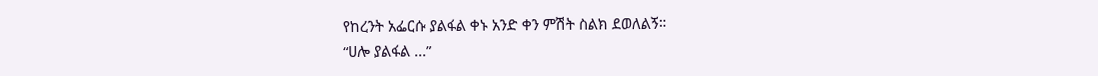የከረንት አፌርሱ ያልፋል ቀኑ አንድ ቀን ምሽት ስልክ ደወለልኝ።
“ሀሎ ያልፋል ...”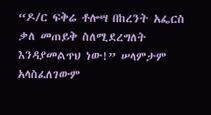“ዶ/ር ፍቅሬ ቶሎሣ በከረንት አፌርስ ቃለ መጠይቅ ስለሚደረግለት እንዳያመልጥህ ነው!” ሠላምታም አላስፈለገውም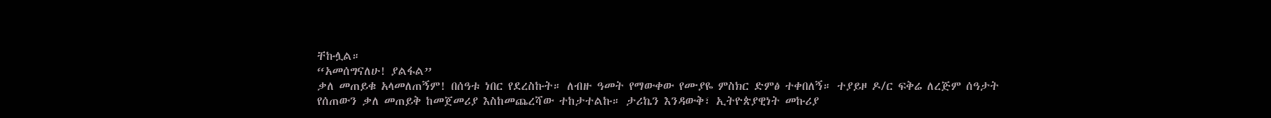ቸኩሏል።
“አመሰግናለሁ! ያልፋል”
ቃለ መጠይቁ አላመለጠኝም! በሰዓቱ ነበር የደረስኩት። ለብዙ ዓመት የማውቀው የሙያዬ ምስክር ድምፅ ተቀበለኝ። ተያይዞ ዶ/ር ፍቅሬ ለረጅም ሰዓታት የሰጠውን ቃለ መጠይቅ ከመጀመሪያ እስከመጨረሻው ተከታተልኩ። ታሪኬን እንዳውቅ፣ ኢትዮጵያዊነት መኩሪያ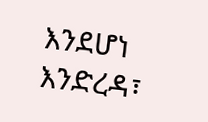እንደሆነ እንድረዳ፣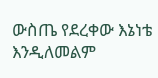ውስጤ የደረቀው እኔነቴ እንዲለመልም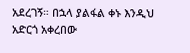አደረገኝ። በኋላ ያልፋል ቀኑ እንዲህ አድርጎ አቀረበው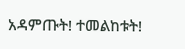አዳምጡት! ተመልከቱት!